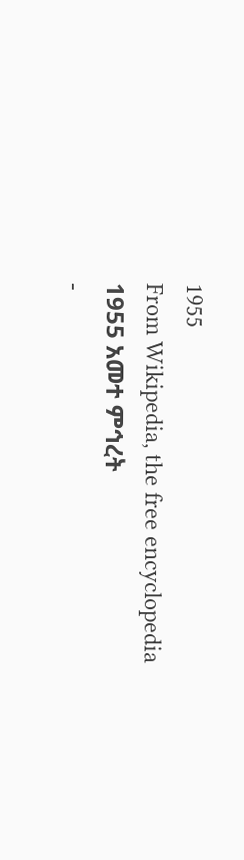1955
From Wikipedia, the free encyclopedia
1955 አመተ ምኅረት
-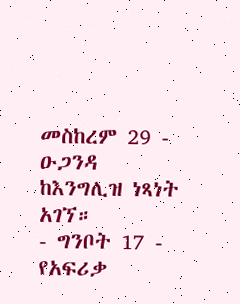መስከረም 29 - ዑጋንዳ ከእንግሊዝ ነጻነት አገኘ።
- ግንቦት 17 - የአፍሪቃ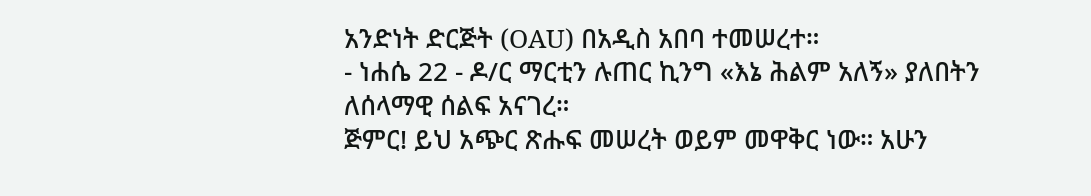አንድነት ድርጅት (OAU) በአዲስ አበባ ተመሠረተ።
- ነሐሴ 22 - ዶ/ር ማርቲን ሉጠር ኪንግ «እኔ ሕልም አለኝ» ያለበትን ለሰላማዊ ሰልፍ አናገረ።
ጅምር! ይህ አጭር ጽሑፍ መሠረት ወይም መዋቅር ነው። አሁን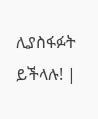ሊያስፋፉት ይችላሉ! |